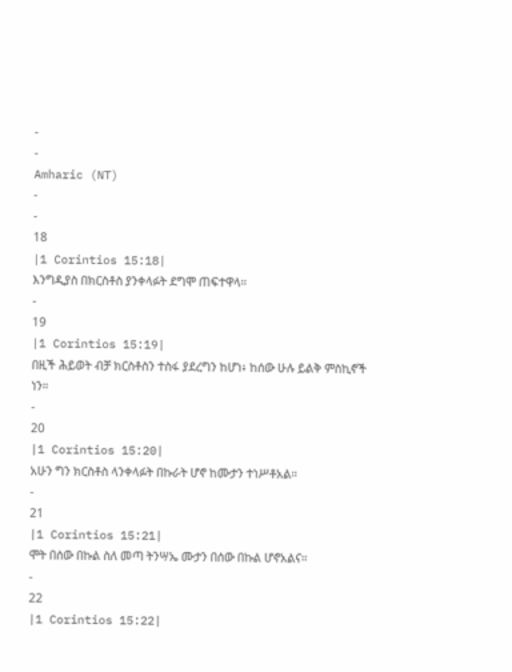-
-
Amharic (NT)
-
-
18
|1 Corintios 15:18|
እንግዲያስ በክርስቶስ ያንቀላፉት ደግሞ ጠፍተዋላ።
-
19
|1 Corintios 15:19|
በዚች ሕይወት ብቻ ክርስቶስን ተስፋ ያደረግን ከሆነ፥ ከሰው ሁሉ ይልቅ ምስኪኖች ነን።
-
20
|1 Corintios 15:20|
አሁን ግን ክርስቶስ ላንቀላፉት በኩራት ሆኖ ከሙታን ተነሥቶአል።
-
21
|1 Corintios 15:21|
ሞት በሰው በኩል ስለ መጣ ትንሣኤ ሙታን በሰው በኩል ሆኖአልና።
-
22
|1 Corintios 15:22|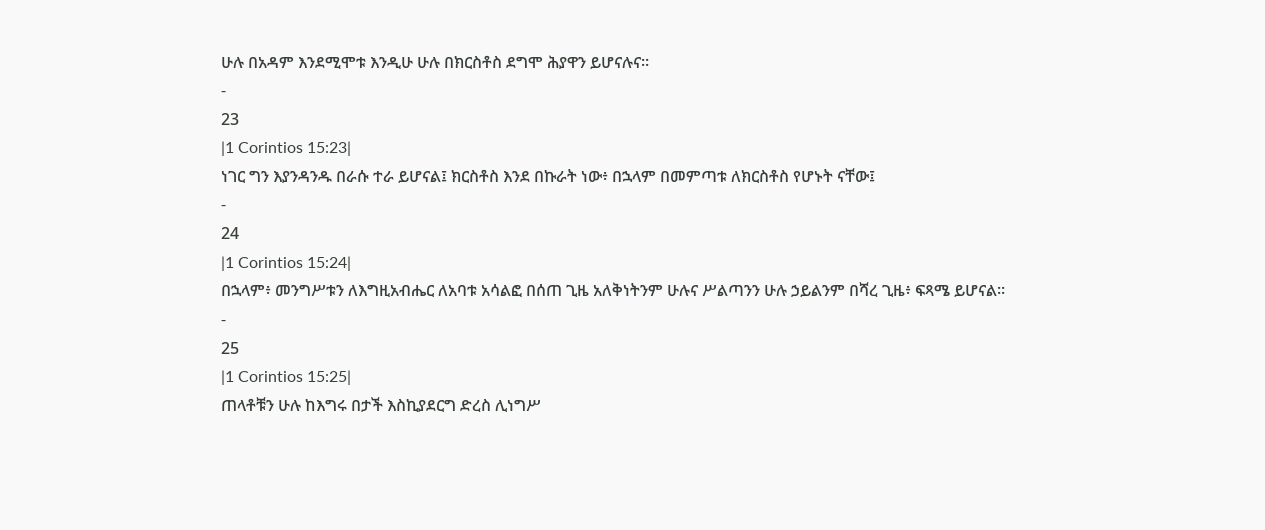ሁሉ በአዳም እንደሚሞቱ እንዲሁ ሁሉ በክርስቶስ ደግሞ ሕያዋን ይሆናሉና።
-
23
|1 Corintios 15:23|
ነገር ግን እያንዳንዱ በራሱ ተራ ይሆናል፤ ክርስቶስ እንደ በኩራት ነው፥ በኋላም በመምጣቱ ለክርስቶስ የሆኑት ናቸው፤
-
24
|1 Corintios 15:24|
በኋላም፥ መንግሥቱን ለእግዚአብሔር ለአባቱ አሳልፎ በሰጠ ጊዜ አለቅነትንም ሁሉና ሥልጣንን ሁሉ ኃይልንም በሻረ ጊዜ፥ ፍጻሜ ይሆናል።
-
25
|1 Corintios 15:25|
ጠላቶቹን ሁሉ ከእግሩ በታች እስኪያደርግ ድረስ ሊነግሥ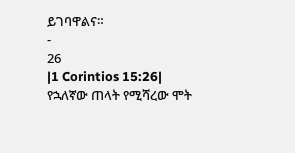ይገባዋልና።
-
26
|1 Corintios 15:26|
የኋለኛው ጠላት የሚሻረው ሞት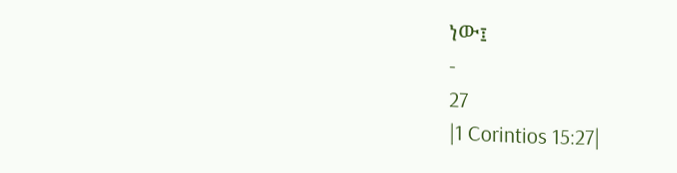ነው፤
-
27
|1 Corintios 15:27|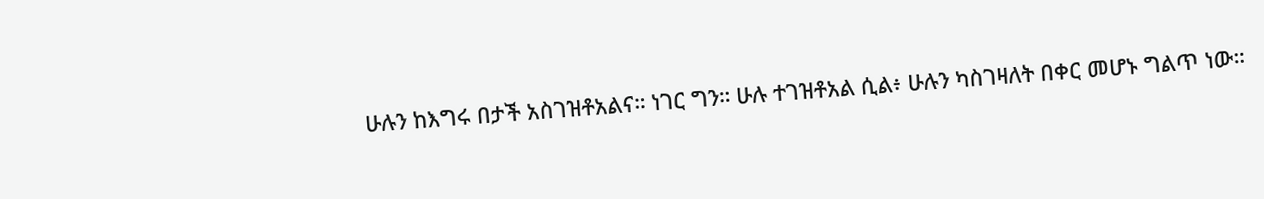ሁሉን ከእግሩ በታች አስገዝቶአልና። ነገር ግን። ሁሉ ተገዝቶአል ሲል፥ ሁሉን ካስገዛለት በቀር መሆኑ ግልጥ ነው።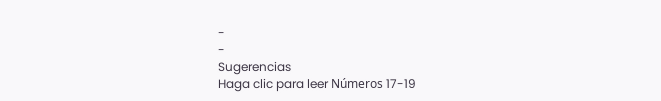-
-
Sugerencias
Haga clic para leer Números 17-19